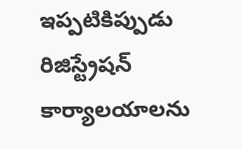ఇప్పటికిప్పుడు రిజిస్ట్రేషన్ కార్యాలయాలను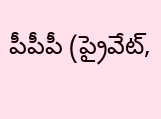పీపీపీ (ప్రైవేట్,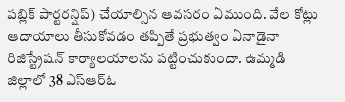పబ్లిక్ పార్టరన్షిప్) చేయాల్సిన ఆవసరం ఏముంది. వేల కోట్లు ఆదాయాలు తీసుకోవడం తప్పితే ప్రభుత్వం ఏనాడైనా రిజిస్ట్రేషన్ కార్యాలయాలను పట్టించుకుందా. ఉమ్మడి జిల్లాలో 38 ఎస్ఆర్ఓ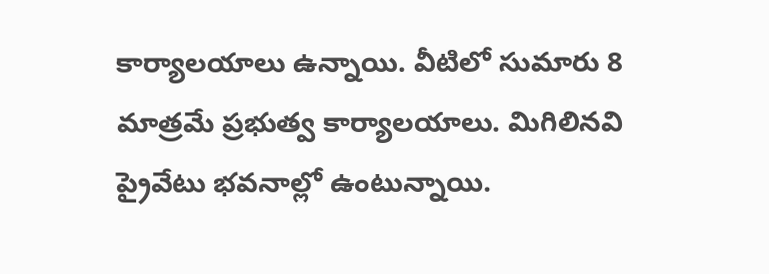కార్యాలయాలు ఉన్నాయి. వీటిలో సుమారు 8 మాత్రమే ప్రభుత్వ కార్యాలయాలు. మిగిలినవి ప్రైవేటు భవనాల్లో ఉంటున్నాయి.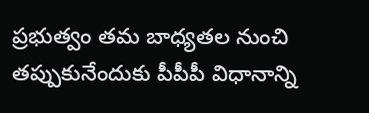ప్రభుత్వం తమ బాధ్యతల నుంచి తప్పుకునేందుకు పీపీపీ విధానాన్ని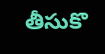తీసుకొ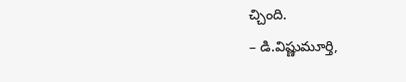చ్చింది.
– డి.విష్ణుమూర్తి,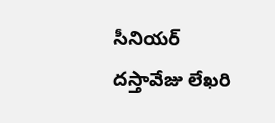సీనియర్ దస్తావేజు లేఖరి